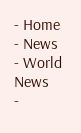- Home
- News
- World News
-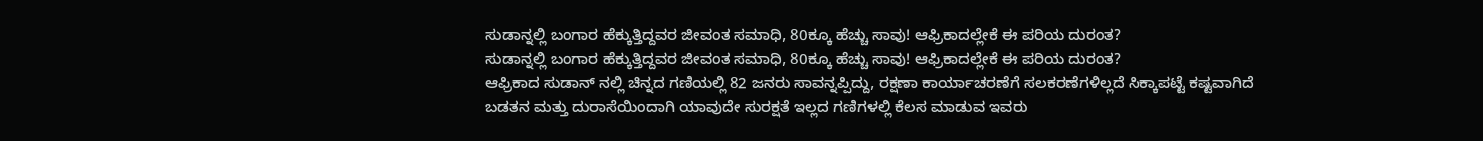ಸುಡಾನ್ನಲ್ಲಿ ಬಂಗಾರ ಹೆಕ್ಕುತ್ತಿದ್ದವರ ಜೀವಂತ ಸಮಾಧಿ, 80ಕ್ಕೂ ಹೆಚ್ಚು ಸಾವು! ಆಫ್ರಿಕಾದಲ್ಲೇಕೆ ಈ ಪರಿಯ ದುರಂತ?
ಸುಡಾನ್ನಲ್ಲಿ ಬಂಗಾರ ಹೆಕ್ಕುತ್ತಿದ್ದವರ ಜೀವಂತ ಸಮಾಧಿ, 80ಕ್ಕೂ ಹೆಚ್ಚು ಸಾವು! ಆಫ್ರಿಕಾದಲ್ಲೇಕೆ ಈ ಪರಿಯ ದುರಂತ?
ಆಫ್ರಿಕಾದ ಸುಡಾನ್ ನಲ್ಲಿ ಚಿನ್ನದ ಗಣಿಯಲ್ಲಿ 82 ಜನರು ಸಾವನ್ನಪ್ಪಿದ್ದು, ರಕ್ಷಣಾ ಕಾರ್ಯಾಚರಣೆಗೆ ಸಲಕರಣೆಗಳಿಲ್ಲದೆ ಸಿಕ್ಕಾಪಟ್ಟೆ ಕಷ್ಟವಾಗಿದೆ ಬಡತನ ಮತ್ತು ದುರಾಸೆಯಿಂದಾಗಿ ಯಾವುದೇ ಸುರಕ್ಷತೆ ಇಲ್ಲದ ಗಣಿಗಳಲ್ಲಿ ಕೆಲಸ ಮಾಡುವ ಇವರು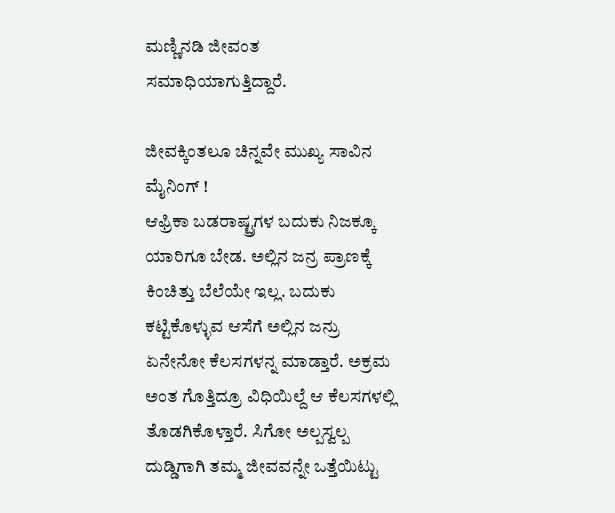ಮಣ್ಣಿನಡಿ ಜೀವಂತ ಸಮಾಧಿಯಾಗುತ್ತಿದ್ದಾರೆ.

ಜೀವಕ್ಕಿಂತಲೂ ಚಿನ್ನವೇ ಮುಖ್ಯ ಸಾವಿನ ಮೈನಿಂಗ್ !
ಆಫ್ರಿಕಾ ಬಡರಾಷ್ಟ್ರಗಳ ಬದುಕು ನಿಜಕ್ಕೂ ಯಾರಿಗೂ ಬೇಡ. ಅಲ್ಲಿನ ಜನ್ರ ಪ್ರಾಣಕ್ಕೆ ಕಿಂಚಿತ್ತು ಬೆಲೆಯೇ ಇಲ್ಲ. ಬದುಕು ಕಟ್ಟಿಕೊಳ್ಳುವ ಆಸೆಗೆ ಅಲ್ಲಿನ ಜನ್ರು ಏನೇನೋ ಕೆಲಸಗಳನ್ನ ಮಾಡ್ತಾರೆ. ಅಕ್ರಮ ಅಂತ ಗೊತ್ತಿದ್ರೂ ವಿಧಿಯಿಲ್ದೆ ಆ ಕೆಲಸಗಳಲ್ಲಿ ತೊಡಗಿಕೊಳ್ತಾರೆ. ಸಿಗೋ ಅಲ್ಪಸ್ವಲ್ಪ ದುಡ್ಡಿಗಾಗಿ ತಮ್ಮ ಜೀವವನ್ನೇ ಒತ್ತೆಯಿಟ್ಟು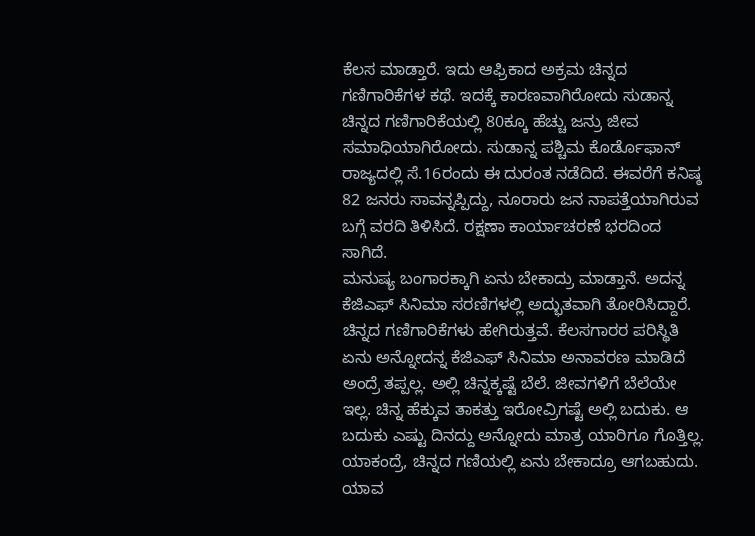ಕೆಲಸ ಮಾಡ್ತಾರೆ. ಇದು ಆಫ್ರಿಕಾದ ಅಕ್ರಮ ಚಿನ್ನದ ಗಣಿಗಾರಿಕೆಗಳ ಕಥೆ. ಇದಕ್ಕೆ ಕಾರಣವಾಗಿರೋದು ಸುಡಾನ್ನ ಚಿನ್ನದ ಗಣಿಗಾರಿಕೆಯಲ್ಲಿ 80ಕ್ಕೂ ಹೆಚ್ಚು ಜನ್ರು ಜೀವ ಸಮಾಧಿಯಾಗಿರೋದು. ಸುಡಾನ್ನ ಪಶ್ಚಿಮ ಕೊರ್ಡೊಫಾನ್ ರಾಜ್ಯದಲ್ಲಿ ಸೆ.16ರಂದು ಈ ದುರಂತ ನಡೆದಿದೆ. ಈವರೆಗೆ ಕನಿಷ್ಠ 82 ಜನರು ಸಾವನ್ನಪ್ಪಿದ್ದು, ನೂರಾರು ಜನ ನಾಪತ್ತೆಯಾಗಿರುವ ಬಗ್ಗೆ ವರದಿ ತಿಳಿಸಿದೆ. ರಕ್ಷಣಾ ಕಾರ್ಯಾಚರಣೆ ಭರದಿಂದ ಸಾಗಿದೆ.
ಮನುಷ್ಯ ಬಂಗಾರಕ್ಕಾಗಿ ಏನು ಬೇಕಾದ್ರು ಮಾಡ್ತಾನೆ. ಅದನ್ನ ಕೆಜಿಎಫ್ ಸಿನಿಮಾ ಸರಣಿಗಳಲ್ಲಿ ಅದ್ಭುತವಾಗಿ ತೋರಿಸಿದ್ದಾರೆ. ಚಿನ್ನದ ಗಣಿಗಾರಿಕೆಗಳು ಹೇಗಿರುತ್ತವೆ. ಕೆಲಸಗಾರರ ಪರಿಸ್ಥಿತಿ ಏನು ಅನ್ನೋದನ್ನ ಕೆಜಿಎಫ್ ಸಿನಿಮಾ ಅನಾವರಣ ಮಾಡಿದೆ ಅಂದ್ರೆ ತಪ್ಪಲ್ಲ. ಅಲ್ಲಿ ಚಿನ್ನಕ್ಕಷ್ಟೆ ಬೆಲೆ. ಜೀವಗಳಿಗೆ ಬೆಲೆಯೇ ಇಲ್ಲ. ಚಿನ್ನ ಹೆಕ್ಕುವ ತಾಕತ್ತು ಇರೋವ್ರಿಗಷ್ಟೆ ಅಲ್ಲಿ ಬದುಕು. ಆ ಬದುಕು ಎಷ್ಟು ದಿನದ್ದು ಅನ್ನೋದು ಮಾತ್ರ ಯಾರಿಗೂ ಗೊತ್ತಿಲ್ಲ. ಯಾಕಂದ್ರೆ, ಚಿನ್ನದ ಗಣಿಯಲ್ಲಿ ಏನು ಬೇಕಾದ್ರೂ ಆಗಬಹುದು. ಯಾವ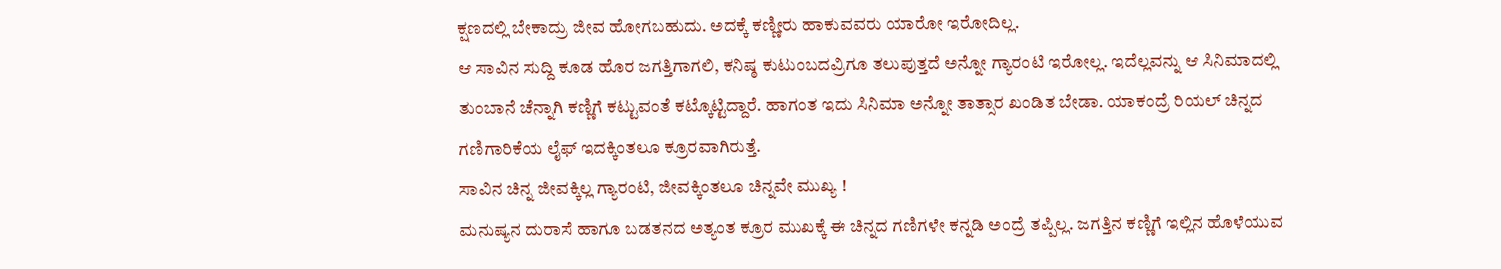ಕ್ಷಣದಲ್ಲಿ ಬೇಕಾದ್ರು ಜೀವ ಹೋಗಬಹುದು. ಅದಕ್ಕೆ ಕಣ್ಣೀರು ಹಾಕುವವರು ಯಾರೋ ಇರೋದಿಲ್ಲ.
ಆ ಸಾವಿನ ಸುದ್ದಿ ಕೂಡ ಹೊರ ಜಗತ್ತಿಗಾಗಲಿ, ಕನಿಷ್ಠ ಕುಟುಂಬದವ್ರಿಗೂ ತಲುಪುತ್ತದೆ ಅನ್ನೋ ಗ್ಯಾರಂಟಿ ಇರೋಲ್ಲ. ಇದೆಲ್ಲವನ್ನು ಆ ಸಿನಿಮಾದಲ್ಲಿ ತುಂಬಾನೆ ಚೆನ್ನಾಗಿ ಕಣ್ಣಿಗೆ ಕಟ್ಟುವಂತೆ ಕಟ್ಕೊಟ್ಟಿದ್ದಾರೆ. ಹಾಗಂತ ಇದು ಸಿನಿಮಾ ಅನ್ನೋ ತಾತ್ಸಾರ ಖಂಡಿತ ಬೇಡಾ. ಯಾಕಂದ್ರೆ ರಿಯಲ್ ಚಿನ್ನದ ಗಣಿಗಾರಿಕೆಯ ಲೈಫ್ ಇದಕ್ಕಿಂತಲೂ ಕ್ರೂರವಾಗಿರುತ್ತೆ.
ಸಾವಿನ ಚಿನ್ನ ಜೀವಕ್ಕಿಲ್ಲ ಗ್ಯಾರಂಟಿ, ಜೀವಕ್ಕಿಂತಲೂ ಚಿನ್ನವೇ ಮುಖ್ಯ !
ಮನುಷ್ಯನ ದುರಾಸೆ ಹಾಗೂ ಬಡತನದ ಅತ್ಯಂತ ಕ್ರೂರ ಮುಖಕ್ಕೆ ಈ ಚಿನ್ನದ ಗಣಿಗಳೇ ಕನ್ನಡಿ ಅಂದ್ರೆ ತಪ್ಪಿಲ್ಲ. ಜಗತ್ತಿನ ಕಣ್ಣಿಗೆ ಇಲ್ಲಿನ ಹೊಳೆಯುವ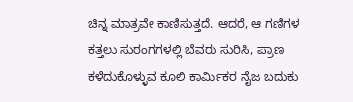ಚಿನ್ನ ಮಾತ್ರವೇ ಕಾಣಿಸುತ್ತದೆ. ಆದರೆ, ಆ ಗಣಿಗಳ ಕತ್ತಲು ಸುರಂಗಗಳಲ್ಲಿ ಬೆವರು ಸುರಿಸಿ, ಪ್ರಾಣ ಕಳೆದುಕೊಳ್ಳುವ ಕೂಲಿ ಕಾರ್ಮಿಕರ ನೈಜ ಬದುಕು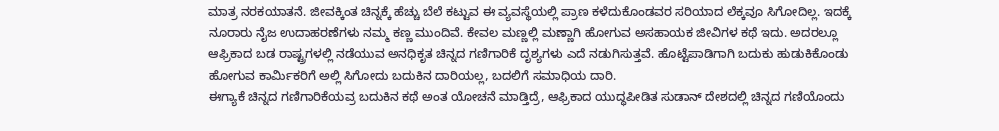ಮಾತ್ರ ನರಕಯಾತನೆ. ಜೀವಕ್ಕಿಂತ ಚಿನ್ನಕ್ಕೆ ಹೆಚ್ಚು ಬೆಲೆ ಕಟ್ಟುವ ಈ ವ್ಯವಸ್ಥೆಯಲ್ಲಿ ಪ್ರಾಣ ಕಳೆದುಕೊಂಡವರ ಸರಿಯಾದ ಲೆಕ್ಕವೂ ಸಿಗೋದಿಲ್ಲ. ಇದಕ್ಕೆ ನೂರಾರು ನೈಜ ಉದಾಹರಣೆಗಳು ನಮ್ಮ ಕಣ್ಣ ಮುಂದಿವೆ. ಕೇವಲ ಮಣ್ಣಲ್ಲಿ ಮಣ್ಣಾಗಿ ಹೋಗುವ ಅಸಹಾಯಕ ಜೀವಿಗಳ ಕಥೆ ಇದು. ಅದರಲ್ಲೂ ಆಫ್ರಿಕಾದ ಬಡ ರಾಷ್ಟ್ರಗಳಲ್ಲಿ ನಡೆಯುವ ಅನಧಿಕೃತ ಚಿನ್ನದ ಗಣಿಗಾರಿಕೆ ದೃಶ್ಯಗಳು ಎದೆ ನಡುಗಿಸುತ್ತವೆ. ಹೊಟ್ಟೆಪಾಡಿಗಾಗಿ ಬದುಕು ಹುಡುಕಿಕೊಂಡು ಹೋಗುವ ಕಾರ್ಮಿಕರಿಗೆ ಅಲ್ಲಿ ಸಿಗೋದು ಬದುಕಿನ ದಾರಿಯಲ್ಲ, ಬದಲಿಗೆ ಸಮಾಧಿಯ ದಾರಿ.
ಈಗ್ಯಾಕೆ ಚಿನ್ನದ ಗಣಿಗಾರಿಕೆಯವ್ರ ಬದುಕಿನ ಕಥೆ ಅಂತ ಯೋಚನೆ ಮಾಡ್ತಿದ್ರೆ, ಆಫ್ರಿಕಾದ ಯುದ್ಧಪೀಡಿತ ಸುಡಾನ್ ದೇಶದಲ್ಲಿ ಚಿನ್ನದ ಗಣಿಯೊಂದು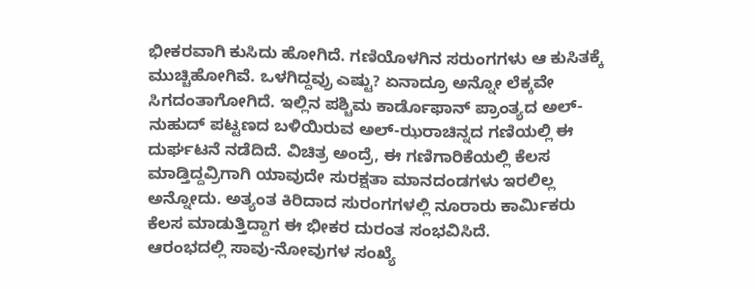ಭೀಕರವಾಗಿ ಕುಸಿದು ಹೋಗಿದೆ. ಗಣಿಯೊಳಗಿನ ಸರುಂಗಗಳು ಆ ಕುಸಿತಕ್ಕೆ ಮುಚ್ಚಿಹೋಗಿವೆ. ಒಳಗಿದ್ದವ್ರು ಎಷ್ಟು? ಏನಾದ್ರೂ ಅನ್ನೋ ಲೆಕ್ಕವೇ ಸಿಗದಂತಾಗೋಗಿದೆ. ಇಲ್ಲಿನ ಪಶ್ಚಿಮ ಕಾರ್ಡೊಫಾನ್ ಪ್ರಾಂತ್ಯದ ಅಲ್-ನುಹುದ್ ಪಟ್ಟಣದ ಬಳಿಯಿರುವ ಅಲ್-ಝರಾಚಿನ್ನದ ಗಣಿಯಲ್ಲಿ ಈ ದುರ್ಘಟನೆ ನಡೆದಿದೆ. ವಿಚಿತ್ರ ಅಂದ್ರೆ, ಈ ಗಣಿಗಾರಿಕೆಯಲ್ಲಿ ಕೆಲಸ ಮಾಡ್ತಿದ್ದವ್ರಿಗಾಗಿ ಯಾವುದೇ ಸುರಕ್ಷತಾ ಮಾನದಂಡಗಳು ಇರಲಿಲ್ಲ ಅನ್ನೋದು. ಅತ್ಯಂತ ಕಿರಿದಾದ ಸುರಂಗಗಳಲ್ಲಿ ನೂರಾರು ಕಾರ್ಮಿಕರು ಕೆಲಸ ಮಾಡುತ್ತಿದ್ದಾಗ ಈ ಭೀಕರ ದುರಂತ ಸಂಭವಿಸಿದೆ.
ಆರಂಭದಲ್ಲಿ ಸಾವು-ನೋವುಗಳ ಸಂಖ್ಯೆ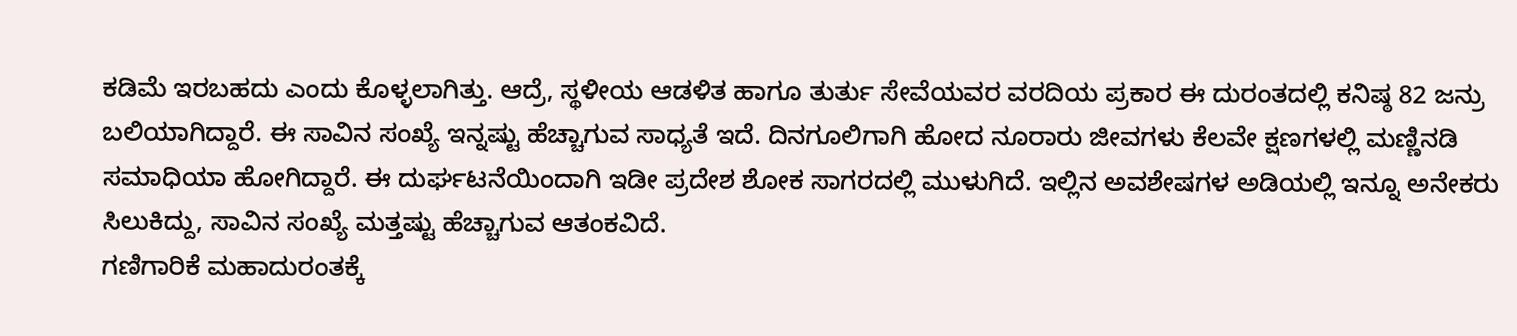ಕಡಿಮೆ ಇರಬಹದು ಎಂದು ಕೊಳ್ಳಲಾಗಿತ್ತು. ಆದ್ರೆ, ಸ್ಥಳೀಯ ಆಡಳಿತ ಹಾಗೂ ತುರ್ತು ಸೇವೆಯವರ ವರದಿಯ ಪ್ರಕಾರ ಈ ದುರಂತದಲ್ಲಿ ಕನಿಷ್ಠ 82 ಜನ್ರು ಬಲಿಯಾಗಿದ್ದಾರೆ. ಈ ಸಾವಿನ ಸಂಖ್ಯೆ ಇನ್ನಷ್ಟು ಹೆಚ್ಚಾಗುವ ಸಾಧ್ಯತೆ ಇದೆ. ದಿನಗೂಲಿಗಾಗಿ ಹೋದ ನೂರಾರು ಜೀವಗಳು ಕೆಲವೇ ಕ್ಷಣಗಳಲ್ಲಿ ಮಣ್ಣಿನಡಿ ಸಮಾಧಿಯಾ ಹೋಗಿದ್ದಾರೆ. ಈ ದುರ್ಘಟನೆಯಿಂದಾಗಿ ಇಡೀ ಪ್ರದೇಶ ಶೋಕ ಸಾಗರದಲ್ಲಿ ಮುಳುಗಿದೆ. ಇಲ್ಲಿನ ಅವಶೇಷಗಳ ಅಡಿಯಲ್ಲಿ ಇನ್ನೂ ಅನೇಕರು ಸಿಲುಕಿದ್ದು, ಸಾವಿನ ಸಂಖ್ಯೆ ಮತ್ತಷ್ಟು ಹೆಚ್ಚಾಗುವ ಆತಂಕವಿದೆ.
ಗಣಿಗಾರಿಕೆ ಮಹಾದುರಂತಕ್ಕೆ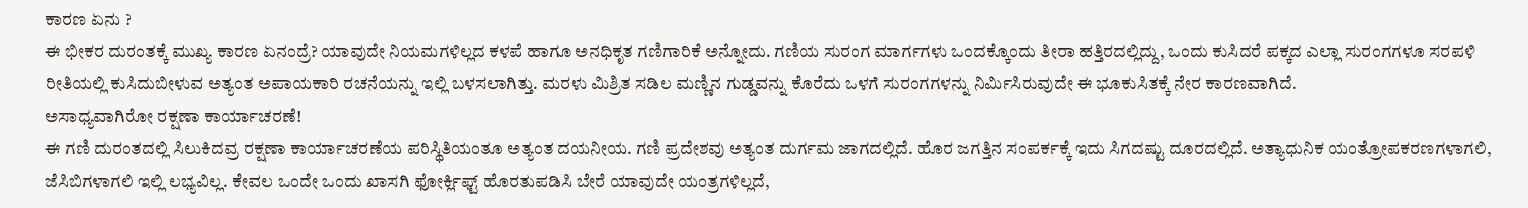ಕಾರಣ ಏನು ?
ಈ ಭೀಕರ ದುರಂತಕ್ಕೆ ಮುಖ್ಯ ಕಾರಣ ಏನಂದ್ರೆ? ಯಾವುದೇ ನಿಯಮಗಳಿಲ್ಲದ ಕಳಪೆ ಹಾಗೂ ಅನಧಿಕೃತ ಗಣಿಗಾರಿಕೆ ಅನ್ನೋದು. ಗಣಿಯ ಸುರಂಗ ಮಾರ್ಗಗಳು ಒಂದಕ್ಕೊಂದು ತೀರಾ ಹತ್ತಿರದಲ್ಲಿದ್ದು, ಒಂದು ಕುಸಿದರೆ ಪಕ್ಕದ ಎಲ್ಲಾ ಸುರಂಗಗಳೂ ಸರಪಳಿ ರೀತಿಯಲ್ಲಿ ಕುಸಿದುಬೀಳುವ ಅತ್ಯಂತ ಅಪಾಯಕಾರಿ ರಚನೆಯನ್ನು ಇಲ್ಲಿ ಬಳಸಲಾಗಿತ್ತು. ಮರಳು ಮಿಶ್ರಿತ ಸಡಿಲ ಮಣ್ಣಿನ ಗುಡ್ಡವನ್ನು ಕೊರೆದು ಒಳಗೆ ಸುರಂಗಗಳನ್ನು ನಿರ್ಮಿಸಿರುವುದೇ ಈ ಭೂಕುಸಿತಕ್ಕೆ ನೇರ ಕಾರಣವಾಗಿದೆ.
ಅಸಾಧ್ಯವಾಗಿರೋ ರಕ್ಷಣಾ ಕಾರ್ಯಾಚರಣೆ!
ಈ ಗಣಿ ದುರಂತದಲ್ಲಿ ಸಿಲುಕಿದವ್ರ ರಕ್ಷಣಾ ಕಾರ್ಯಾಚರಣೆಯ ಪರಿಸ್ಥಿತಿಯಂತೂ ಅತ್ಯಂತ ದಯನೀಯ. ಗಣಿ ಪ್ರದೇಶವು ಅತ್ಯಂತ ದುರ್ಗಮ ಜಾಗದಲ್ಲಿದೆ. ಹೊರ ಜಗತ್ತಿನ ಸಂಪರ್ಕಕ್ಕೆ ಇದು ಸಿಗದಷ್ಟು ದೂರದಲ್ಲಿದೆ. ಅತ್ಯಾಧುನಿಕ ಯಂತ್ರೋಪಕರಣಗಳಾಗಲಿ, ಜೆಸಿಬಿಗಳಾಗಲಿ ಇಲ್ಲಿ ಲಭ್ಯವಿಲ್ಲ. ಕೇವಲ ಒಂದೇ ಒಂದು ಖಾಸಗಿ ಫೋರ್ಕ್ಲಿಫ್ಟ್ ಹೊರತುಪಡಿಸಿ ಬೇರೆ ಯಾವುದೇ ಯಂತ್ರಗಳಿಲ್ಲದೆ,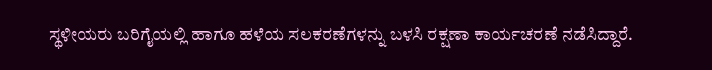ಸ್ಥಳೀಯರು ಬರಿಗೈಯಲ್ಲಿ ಹಾಗೂ ಹಳೆಯ ಸಲಕರಣೆಗಳನ್ನು ಬಳಸಿ ರಕ್ಷಣಾ ಕಾರ್ಯಚರಣೆ ನಡೆಸಿದ್ದಾರೆ.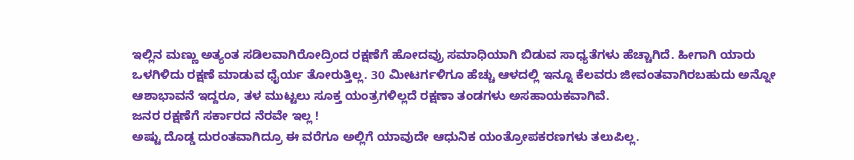ಇಲ್ಲಿನ ಮಣ್ಣು ಅತ್ಯಂತ ಸಡಿಲವಾಗಿರೋದ್ರಿಂದ ರಕ್ಷಣೆಗೆ ಹೋದವ್ರು ಸಮಾಧಿಯಾಗಿ ಬಿಡುವ ಸಾಧ್ಯತೆಗಳು ಹೆಚ್ಚಾಗಿದೆ. ಹೀಗಾಗಿ ಯಾರು ಒಳಗಿಳಿದು ರಕ್ಷಣೆ ಮಾಡುವ ಧೈರ್ಯ ತೋರುತ್ತಿಲ್ಲ. 30 ಮೀಟರ್ಗಳಿಗೂ ಹೆಚ್ಚು ಆಳದಲ್ಲಿ ಇನ್ನೂ ಕೆಲವರು ಜೀವಂತವಾಗಿರಬಹುದು ಅನ್ನೋ ಆಶಾಭಾವನೆ ಇದ್ದರೂ, ತಳ ಮುಟ್ಟಲು ಸೂಕ್ತ ಯಂತ್ರಗಳಿಲ್ಲದೆ ರಕ್ಷಣಾ ತಂಡಗಳು ಅಸಹಾಯಕವಾಗಿವೆ.
ಜನರ ರಕ್ಷಣೆಗೆ ಸರ್ಕಾರದ ನೆರವೇ ಇಲ್ಲ !
ಅಷ್ಟು ದೊಡ್ಡ ದುರಂತವಾಗಿದ್ರೂ ಈ ವರೆಗೂ ಅಲ್ಲಿಗೆ ಯಾವುದೇ ಆಧುನಿಕ ಯಂತ್ರೋಪಕರಣಗಳು ತಲುಪಿಲ್ಲ.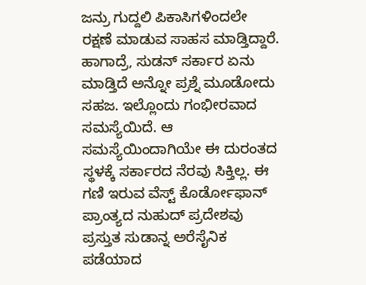ಜನ್ರು ಗುದ್ದಲಿ ಪಿಕಾಸಿಗಳಿಂದಲೇ ರಕ್ಷಣೆ ಮಾಡುವ ಸಾಹಸ ಮಾಡ್ತಿದ್ದಾರೆ. ಹಾಗಾದ್ರೆ, ಸುಡನ್ ಸರ್ಕಾರ ಏನು ಮಾಡ್ತಿದೆ ಅನ್ನೋ ಪ್ರಶ್ನೆ ಮೂಡೋದು ಸಹಜ. ಇಲ್ಲೊಂದು ಗಂಭೀರವಾದ ಸಮಸ್ಯೆಯಿದೆ. ಆ ಸಮಸ್ಯೆಯಿಂದಾಗಿಯೇ ಈ ದುರಂತದ ಸ್ಥಳಕ್ಕೆ ಸರ್ಕಾರದ ನೆರವು ಸಿಕ್ತಿಲ್ಲ. ಈ ಗಣಿ ಇರುವ ವೆಸ್ಟ್ ಕೊರ್ಡೋಫಾನ್ ಪ್ರಾಂತ್ಯದ ನುಹುದ್ ಪ್ರದೇಶವು ಪ್ರಸ್ತುತ ಸುಡಾನ್ನ ಅರೆಸೈನಿಕ ಪಡೆಯಾದ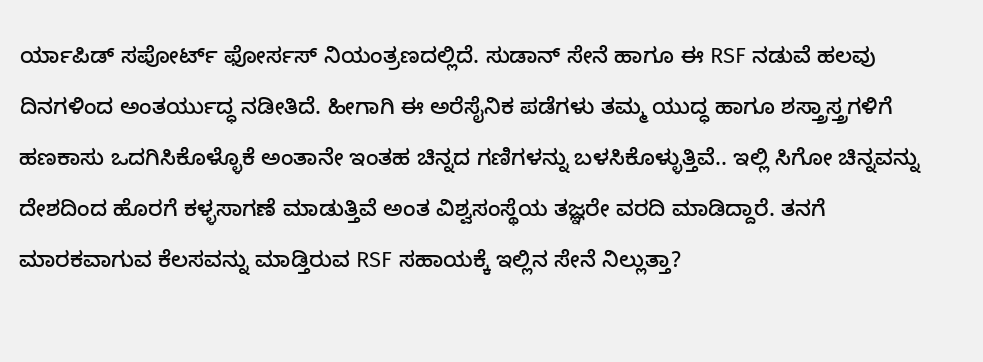ರ್ಯಾಪಿಡ್ ಸಪೋರ್ಟ್ ಫೋರ್ಸಸ್ ನಿಯಂತ್ರಣದಲ್ಲಿದೆ. ಸುಡಾನ್ ಸೇನೆ ಹಾಗೂ ಈ RSF ನಡುವೆ ಹಲವು ದಿನಗಳಿಂದ ಅಂತರ್ಯುದ್ಧ ನಡೀತಿದೆ. ಹೀಗಾಗಿ ಈ ಅರೆಸೈನಿಕ ಪಡೆಗಳು ತಮ್ಮ ಯುದ್ಧ ಹಾಗೂ ಶಸ್ತ್ರಾಸ್ತ್ರಗಳಿಗೆ ಹಣಕಾಸು ಒದಗಿಸಿಕೊಳ್ಳೊಕೆ ಅಂತಾನೇ ಇಂತಹ ಚಿನ್ನದ ಗಣಿಗಳನ್ನು ಬಳಸಿಕೊಳ್ಳುತ್ತಿವೆ.. ಇಲ್ಲಿ ಸಿಗೋ ಚಿನ್ನವನ್ನು ದೇಶದಿಂದ ಹೊರಗೆ ಕಳ್ಳಸಾಗಣೆ ಮಾಡುತ್ತಿವೆ ಅಂತ ವಿಶ್ವಸಂಸ್ಥೆಯ ತಜ್ಞರೇ ವರದಿ ಮಾಡಿದ್ದಾರೆ. ತನಗೆ ಮಾರಕವಾಗುವ ಕೆಲಸವನ್ನು ಮಾಡ್ತಿರುವ RSF ಸಹಾಯಕ್ಕೆ ಇಲ್ಲಿನ ಸೇನೆ ನಿಲ್ಲುತ್ತಾ?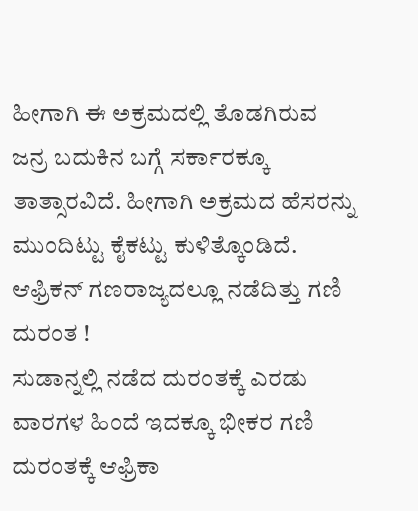ಹೀಗಾಗಿ ಈ ಅಕ್ರಮದಲ್ಲಿ ತೊಡಗಿರುವ ಜನ್ರ ಬದುಕಿನ ಬಗ್ಗೆ ಸರ್ಕಾರಕ್ಕೂ ತಾತ್ಸಾರವಿದೆ. ಹೀಗಾಗಿ ಅಕ್ರಮದ ಹೆಸರನ್ನು ಮುಂದಿಟ್ಟು ಕೈಕಟ್ಟು ಕುಳಿತ್ಕೊಂಡಿದೆ.
ಆಫ್ರಿಕನ್ ಗಣರಾಜ್ಯದಲ್ಲೂ ನಡೆದಿತ್ತು ಗಣಿ ದುರಂತ !
ಸುಡಾನ್ನಲ್ಲಿ ನಡೆದ ದುರಂತಕ್ಕೆ ಎರಡು ವಾರಗಳ ಹಿಂದೆ ಇದಕ್ಕೂ ಭೀಕರ ಗಣಿ ದುರಂತಕ್ಕೆ ಆಫ್ರಿಕಾ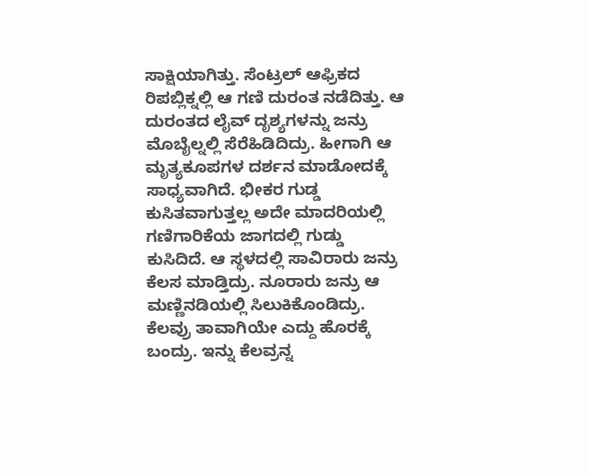ಸಾಕ್ಷಿಯಾಗಿತ್ತು. ಸೆಂಟ್ರಲ್ ಆಫ್ರಿಕದ ರಿಪಬ್ಲಿಕ್ನಲ್ಲಿ ಆ ಗಣಿ ದುರಂತ ನಡೆದಿತ್ತು. ಆ ದುರಂತದ ಲೈವ್ ದೃಶ್ಯಗಳನ್ನು ಜನ್ರು ಮೊಬೈಲ್ನಲ್ಲಿ ಸೆರೆಹಿಡಿದಿದ್ರು. ಹೀಗಾಗಿ ಆ ಮೃತ್ಯಕೂಪಗಳ ದರ್ಶನ ಮಾಡೋದಕ್ಕೆ ಸಾಧ್ಯವಾಗಿದೆ. ಭೀಕರ ಗುಡ್ಡ ಕುಸಿತವಾಗುತ್ತಲ್ಲ ಅದೇ ಮಾದರಿಯಲ್ಲಿ ಗಣಿಗಾರಿಕೆಯ ಜಾಗದಲ್ಲಿ ಗುಡ್ಡು ಕುಸಿದಿದೆ. ಆ ಸ್ಥಳದಲ್ಲಿ ಸಾವಿರಾರು ಜನ್ರು ಕೆಲಸ ಮಾಡ್ತಿದ್ರು. ನೂರಾರು ಜನ್ರು ಆ ಮಣ್ಣಿನಡಿಯಲ್ಲಿ ಸಿಲುಕಿಕೊಂಡಿದ್ರು. ಕೆಲವ್ರು ತಾವಾಗಿಯೇ ಎದ್ದು ಹೊರಕ್ಕೆ ಬಂದ್ರು. ಇನ್ನು ಕೆಲವ್ರನ್ನ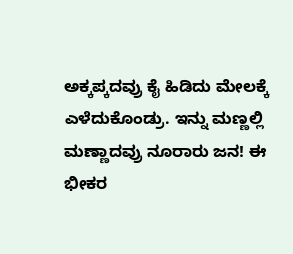ಅಕ್ಕಪ್ಕದವ್ರು ಕೈ ಹಿಡಿದು ಮೇಲಕ್ಕೆ ಎಳೆದುಕೊಂಡ್ರು. ಇನ್ನು ಮಣ್ಣಲ್ಲಿ ಮಣ್ಣಾದವ್ರು ನೂರಾರು ಜನ! ಈ ಭೀಕರ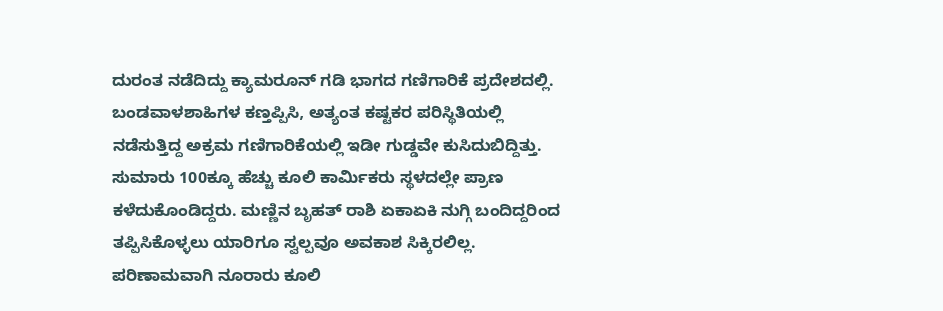ದುರಂತ ನಡೆದಿದ್ದು ಕ್ಯಾಮರೂನ್ ಗಡಿ ಭಾಗದ ಗಣಿಗಾರಿಕೆ ಪ್ರದೇಶದಲ್ಲಿ. ಬಂಡವಾಳಶಾಹಿಗಳ ಕಣ್ತಪ್ಪಿಸಿ, ಅತ್ಯಂತ ಕಷ್ಟಕರ ಪರಿಸ್ಥಿತಿಯಲ್ಲಿ ನಡೆಸುತ್ತಿದ್ದ ಅಕ್ರಮ ಗಣಿಗಾರಿಕೆಯಲ್ಲಿ ಇಡೀ ಗುಡ್ಡವೇ ಕುಸಿದುಬಿದ್ದಿತ್ತು. ಸುಮಾರು 100ಕ್ಕೂ ಹೆಚ್ಚು ಕೂಲಿ ಕಾರ್ಮಿಕರು ಸ್ಥಳದಲ್ಲೇ ಪ್ರಾಣ ಕಳೆದುಕೊಂಡಿದ್ದರು. ಮಣ್ಣಿನ ಬೃಹತ್ ರಾಶಿ ಏಕಾಏಕಿ ನುಗ್ಗಿ ಬಂದಿದ್ದರಿಂದ ತಪ್ಪಿಸಿಕೊಳ್ಳಲು ಯಾರಿಗೂ ಸ್ವಲ್ಪವೂ ಅವಕಾಶ ಸಿಕ್ಕಿರಲಿಲ್ಲ. ಪರಿಣಾಮವಾಗಿ ನೂರಾರು ಕೂಲಿ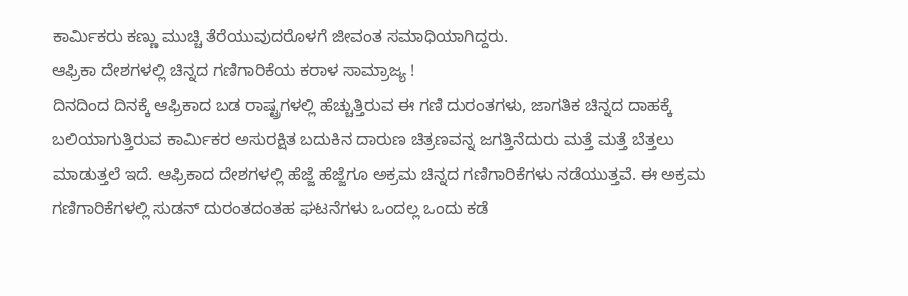ಕಾರ್ಮಿಕರು ಕಣ್ಣು ಮುಚ್ಚಿ ತೆರೆಯುವುದರೊಳಗೆ ಜೀವಂತ ಸಮಾಧಿಯಾಗಿದ್ದರು.
ಆಫ್ರಿಕಾ ದೇಶಗಳಲ್ಲಿ ಚಿನ್ನದ ಗಣಿಗಾರಿಕೆಯ ಕರಾಳ ಸಾಮ್ರಾಜ್ಯ !
ದಿನದಿಂದ ದಿನಕ್ಕೆ ಆಫ್ರಿಕಾದ ಬಡ ರಾಷ್ಟ್ರಗಳಲ್ಲಿ ಹೆಚ್ಚುತ್ತಿರುವ ಈ ಗಣಿ ದುರಂತಗಳು, ಜಾಗತಿಕ ಚಿನ್ನದ ದಾಹಕ್ಕೆ ಬಲಿಯಾಗುತ್ತಿರುವ ಕಾರ್ಮಿಕರ ಅಸುರಕ್ಷಿತ ಬದುಕಿನ ದಾರುಣ ಚಿತ್ರಣವನ್ನ ಜಗತ್ತಿನೆದುರು ಮತ್ತೆ ಮತ್ತೆ ಬೆತ್ತಲು ಮಾಡುತ್ತಲೆ ಇದೆ. ಆಫ್ರಿಕಾದ ದೇಶಗಳಲ್ಲಿ ಹೆಜ್ಜೆ ಹೆಜ್ಜೆಗೂ ಅಕ್ರಮ ಚಿನ್ನದ ಗಣಿಗಾರಿಕೆಗಳು ನಡೆಯುತ್ತವೆ. ಈ ಅಕ್ರಮ ಗಣಿಗಾರಿಕೆಗಳಲ್ಲಿ ಸುಡನ್ ದುರಂತದಂತಹ ಘಟನೆಗಳು ಒಂದಲ್ಲ ಒಂದು ಕಡೆ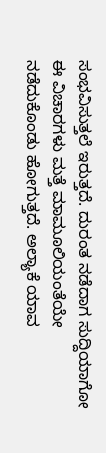ಸಂಭವಿಸುತ್ತಲೆ ಇರುತ್ತದೆ. ದುರಂತ ನಡೆದಾಗ ಸುದ್ದಿಯಾಗೋ ಈ ವಿಚಾರಗಳು ಮತ್ತೆ ಮಾಮೂಲಿಯಂತೆಯೇ ನಡೆದುಕೊಂಡು ಹೋಗುತ್ತದೆ. ಅಲ್ಯಾಕೆ ಯಾವ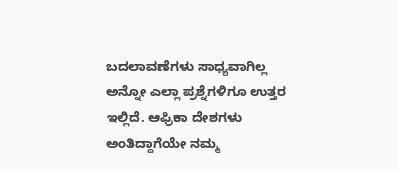ಬದಲಾವಣೆಗಳು ಸಾಧ್ಯವಾಗಿಲ್ಲ ಅನ್ನೋ ಎಲ್ಲಾ ಪ್ರಶ್ನೆಗಳಿಗೂ ಉತ್ತರ ಇಲ್ಲಿದೆ. ಆಫ್ರಿಕಾ ದೇಶಗಳು ಅಂತಿದ್ದಾಗೆಯೇ ನಮ್ಮ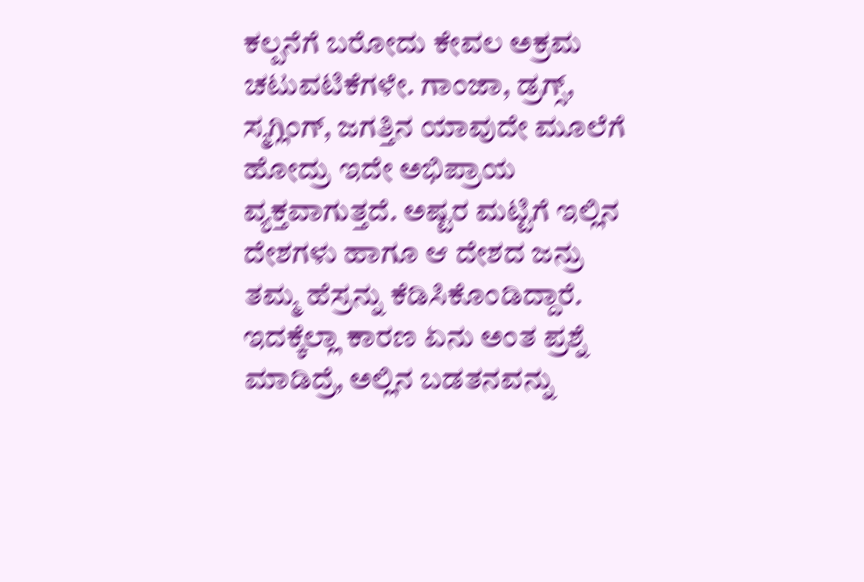ಕಲ್ಪನೆಗೆ ಬರೋದು ಕೇವಲ ಅಕ್ರಮ ಚಟುವಟಿಕೆಗಳೇ. ಗಾಂಜಾ, ಡ್ರಗ್ಸ್, ಸ್ಮಗ್ಲಿಂಗ್, ಜಗತ್ತಿನ ಯಾವುದೇ ಮೂಲೆಗೆ ಹೋದ್ರು ಇದೇ ಅಭಿಪ್ರಾಯ ವ್ಯಕ್ತವಾಗುತ್ತದೆ. ಅಷ್ಟರ ಮಟ್ಟಿಗೆ ಇಲ್ಲಿನ ದೇಶಗಳು ಹಾಗೂ ಆ ದೇಶದ ಜನ್ರು ತಮ್ಮ ಹೆಸ್ರನ್ನು ಕೆಡಿಸಿಕೊಂಡಿದ್ದಾರೆ. ಇದಕ್ಕೆಲ್ಲಾ ಕಾರಣ ಏನು ಅಂತ ಪ್ರಶ್ನೆ ಮಾಡಿದ್ರೆ, ಅಲ್ಲಿನ ಬಡತನವನ್ನು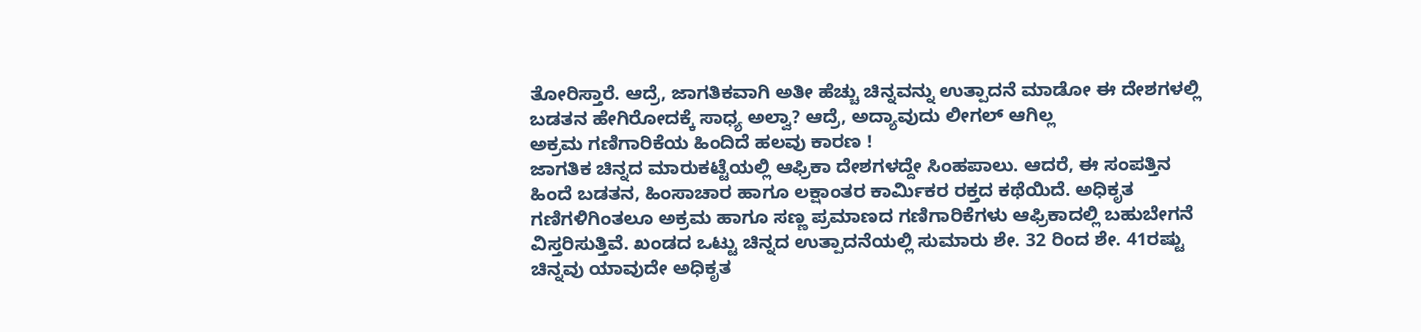ತೋರಿಸ್ತಾರೆ. ಆದ್ರೆ, ಜಾಗತಿಕವಾಗಿ ಅತೀ ಹೆಚ್ಚು ಚಿನ್ನವನ್ನು ಉತ್ಪಾದನೆ ಮಾಡೋ ಈ ದೇಶಗಳಲ್ಲಿ ಬಡತನ ಹೇಗಿರೋದಕ್ಕೆ ಸಾಧ್ಯ ಅಲ್ವಾ? ಆದ್ರೆ, ಅದ್ಯಾವುದು ಲೀಗಲ್ ಆಗಿಲ್ಲ
ಅಕ್ರಮ ಗಣಿಗಾರಿಕೆಯ ಹಿಂದಿದೆ ಹಲವು ಕಾರಣ !
ಜಾಗತಿಕ ಚಿನ್ನದ ಮಾರುಕಟ್ಟೆಯಲ್ಲಿ ಆಫ್ರಿಕಾ ದೇಶಗಳದ್ದೇ ಸಿಂಹಪಾಲು. ಆದರೆ, ಈ ಸಂಪತ್ತಿನ ಹಿಂದೆ ಬಡತನ, ಹಿಂಸಾಚಾರ ಹಾಗೂ ಲಕ್ಷಾಂತರ ಕಾರ್ಮಿಕರ ರಕ್ತದ ಕಥೆಯಿದೆ. ಅಧಿಕೃತ ಗಣಿಗಳಿಗಿಂತಲೂ ಅಕ್ರಮ ಹಾಗೂ ಸಣ್ಣ ಪ್ರಮಾಣದ ಗಣಿಗಾರಿಕೆಗಳು ಆಫ್ರಿಕಾದಲ್ಲಿ ಬಹುಬೇಗನೆ ವಿಸ್ತರಿಸುತ್ತಿವೆ. ಖಂಡದ ಒಟ್ಟು ಚಿನ್ನದ ಉತ್ಪಾದನೆಯಲ್ಲಿ ಸುಮಾರು ಶೇ. 32 ರಿಂದ ಶೇ. 41ರಷ್ಟು ಚಿನ್ನವು ಯಾವುದೇ ಅಧಿಕೃತ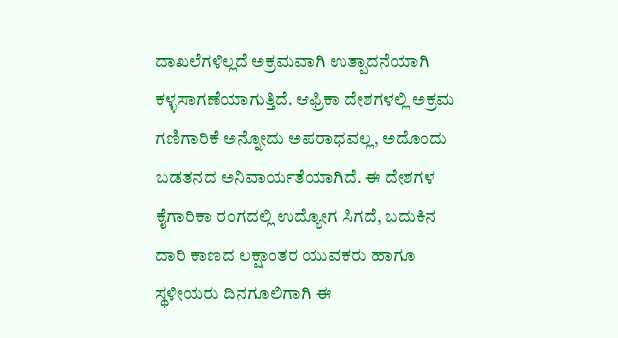ದಾಖಲೆಗಳಿಲ್ಲದೆ ಅಕ್ರಮವಾಗಿ ಉತ್ಪಾದನೆಯಾಗಿ ಕಳ್ಳಸಾಗಣೆಯಾಗುತ್ತಿದೆ. ಆಫ್ರಿಕಾ ದೇಶಗಳಲ್ಲಿ ಅಕ್ರಮ ಗಣಿಗಾರಿಕೆ ಅನ್ನೋದು ಅಪರಾಧವಲ್ಲ, ಅದೊಂದು ಬಡತನದ ಅನಿವಾರ್ಯತೆಯಾಗಿದೆ. ಈ ದೇಶಗಳ ಕೈಗಾರಿಕಾ ರಂಗದಲ್ಲಿ ಉದ್ಯೋಗ ಸಿಗದೆ, ಬದುಕಿನ ದಾರಿ ಕಾಣದ ಲಕ್ಷಾಂತರ ಯುವಕರು ಹಾಗೂ ಸ್ಥಳೀಯರು ದಿನಗೂಲಿಗಾಗಿ ಈ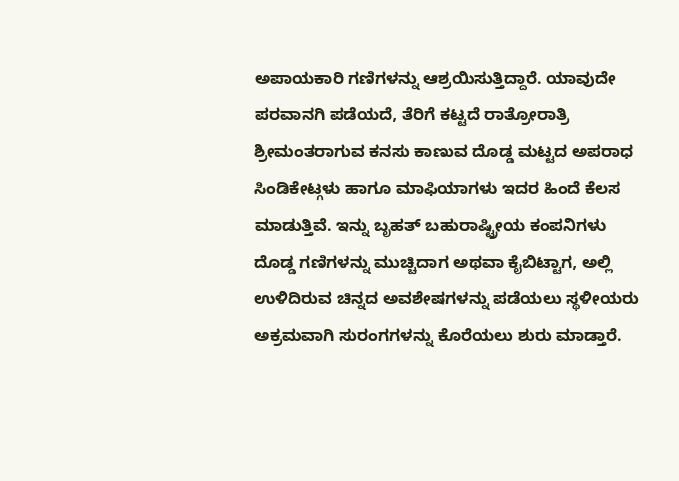ಅಪಾಯಕಾರಿ ಗಣಿಗಳನ್ನು ಆಶ್ರಯಿಸುತ್ತಿದ್ದಾರೆ. ಯಾವುದೇ ಪರವಾನಗಿ ಪಡೆಯದೆ, ತೆರಿಗೆ ಕಟ್ಟದೆ ರಾತ್ರೋರಾತ್ರಿ ಶ್ರೀಮಂತರಾಗುವ ಕನಸು ಕಾಣುವ ದೊಡ್ಡ ಮಟ್ಟದ ಅಪರಾಧ ಸಿಂಡಿಕೇಟ್ಗಳು ಹಾಗೂ ಮಾಫಿಯಾಗಳು ಇದರ ಹಿಂದೆ ಕೆಲಸ ಮಾಡುತ್ತಿವೆ. ಇನ್ನು ಬೃಹತ್ ಬಹುರಾಷ್ಟ್ರೀಯ ಕಂಪನಿಗಳು ದೊಡ್ಡ ಗಣಿಗಳನ್ನು ಮುಚ್ಚಿದಾಗ ಅಥವಾ ಕೈಬಿಟ್ಟಾಗ, ಅಲ್ಲಿ ಉಳಿದಿರುವ ಚಿನ್ನದ ಅವಶೇಷಗಳನ್ನು ಪಡೆಯಲು ಸ್ಥಳೀಯರು ಅಕ್ರಮವಾಗಿ ಸುರಂಗಗಳನ್ನು ಕೊರೆಯಲು ಶುರು ಮಾಡ್ತಾರೆ.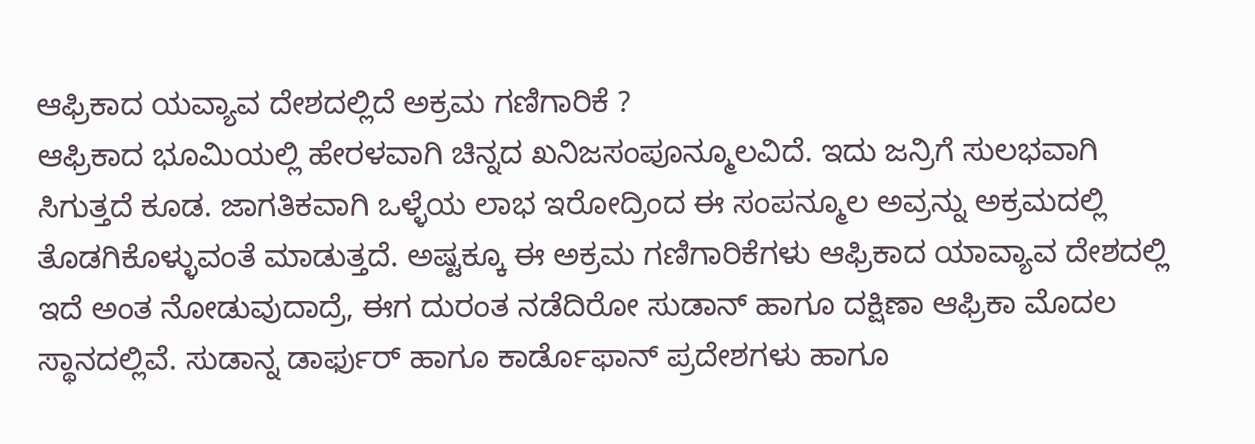ಆಫ್ರಿಕಾದ ಯವ್ಯಾವ ದೇಶದಲ್ಲಿದೆ ಅಕ್ರಮ ಗಣಿಗಾರಿಕೆ ?
ಆಫ್ರಿಕಾದ ಭೂಮಿಯಲ್ಲಿ ಹೇರಳವಾಗಿ ಚಿನ್ನದ ಖನಿಜಸಂಪೂನ್ಮೂಲವಿದೆ. ಇದು ಜನ್ರಿಗೆ ಸುಲಭವಾಗಿ ಸಿಗುತ್ತದೆ ಕೂಡ. ಜಾಗತಿಕವಾಗಿ ಒಳ್ಳೆಯ ಲಾಭ ಇರೋದ್ರಿಂದ ಈ ಸಂಪನ್ಮೂಲ ಅವ್ರನ್ನು ಅಕ್ರಮದಲ್ಲಿ ತೊಡಗಿಕೊಳ್ಳುವಂತೆ ಮಾಡುತ್ತದೆ. ಅಷ್ಟಕ್ಕೂ ಈ ಅಕ್ರಮ ಗಣಿಗಾರಿಕೆಗಳು ಆಫ್ರಿಕಾದ ಯಾವ್ಯಾವ ದೇಶದಲ್ಲಿ ಇದೆ ಅಂತ ನೋಡುವುದಾದ್ರೆ, ಈಗ ದುರಂತ ನಡೆದಿರೋ ಸುಡಾನ್ ಹಾಗೂ ದಕ್ಷಿಣಾ ಆಫ್ರಿಕಾ ಮೊದಲ ಸ್ಥಾನದಲ್ಲಿವೆ. ಸುಡಾನ್ನ ಡಾರ್ಫುರ್ ಹಾಗೂ ಕಾರ್ಡೊಫಾನ್ ಪ್ರದೇಶಗಳು ಹಾಗೂ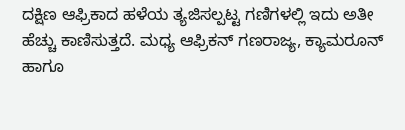ದಕ್ಷಿಣ ಆಫ್ರಿಕಾದ ಹಳೆಯ ತ್ಯಜಿಸಲ್ಪಟ್ಟ ಗಣಿಗಳಲ್ಲಿ ಇದು ಅತೀ ಹೆಚ್ಚು ಕಾಣಿಸುತ್ತದೆ. ಮಧ್ಯ ಆಫ್ರಿಕನ್ ಗಣರಾಜ್ಯ, ಕ್ಯಾಮರೂನ್ ಹಾಗೂ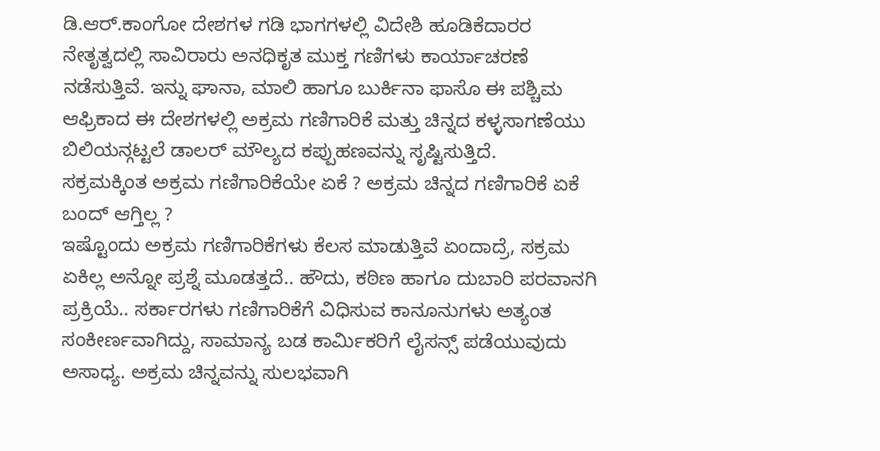ಡಿ.ಆರ್.ಕಾಂಗೋ ದೇಶಗಳ ಗಡಿ ಭಾಗಗಳಲ್ಲಿ ವಿದೇಶಿ ಹೂಡಿಕೆದಾರರ ನೇತೃತ್ವದಲ್ಲಿ ಸಾವಿರಾರು ಅನಧಿಕೃತ ಮುಕ್ತ ಗಣಿಗಳು ಕಾರ್ಯಾಚರಣೆ ನಡೆಸುತ್ತಿವೆ. ಇನ್ನು ಘಾನಾ, ಮಾಲಿ ಹಾಗೂ ಬುರ್ಕಿನಾ ಫಾಸೊ ಈ ಪಶ್ಚಿಮ ಆಫ್ರಿಕಾದ ಈ ದೇಶಗಳಲ್ಲಿ ಅಕ್ರಮ ಗಣಿಗಾರಿಕೆ ಮತ್ತು ಚಿನ್ನದ ಕಳ್ಳಸಾಗಣೆಯು ಬಿಲಿಯನ್ಗಟ್ಟಲೆ ಡಾಲರ್ ಮೌಲ್ಯದ ಕಪ್ಪುಹಣವನ್ನು ಸೃಷ್ಟಿಸುತ್ತಿದೆ.
ಸಕ್ರಮಕ್ಕಿಂತ ಅಕ್ರಮ ಗಣಿಗಾರಿಕೆಯೇ ಏಕೆ ? ಅಕ್ರಮ ಚಿನ್ನದ ಗಣಿಗಾರಿಕೆ ಏಕೆ ಬಂದ್ ಆಗ್ತಿಲ್ಲ ?
ಇಷ್ಟೊಂದು ಅಕ್ರಮ ಗಣಿಗಾರಿಕೆಗಳು ಕೆಲಸ ಮಾಡುತ್ತಿವೆ ಏಂದಾದ್ರೆ, ಸಕ್ರಮ ಏಕಿಲ್ಲ ಅನ್ನೋ ಪ್ರಶ್ನೆ ಮೂಡತ್ತದೆ.. ಹೌದು, ಕಠಿಣ ಹಾಗೂ ದುಬಾರಿ ಪರವಾನಗಿ ಪ್ರಕ್ರಿಯೆ.. ಸರ್ಕಾರಗಳು ಗಣಿಗಾರಿಕೆಗೆ ವಿಧಿಸುವ ಕಾನೂನುಗಳು ಅತ್ಯಂತ ಸಂಕೀರ್ಣವಾಗಿದ್ದು, ಸಾಮಾನ್ಯ ಬಡ ಕಾರ್ಮಿಕರಿಗೆ ಲೈಸನ್ಸ್ ಪಡೆಯುವುದು ಅಸಾಧ್ಯ. ಅಕ್ರಮ ಚಿನ್ನವನ್ನು ಸುಲಭವಾಗಿ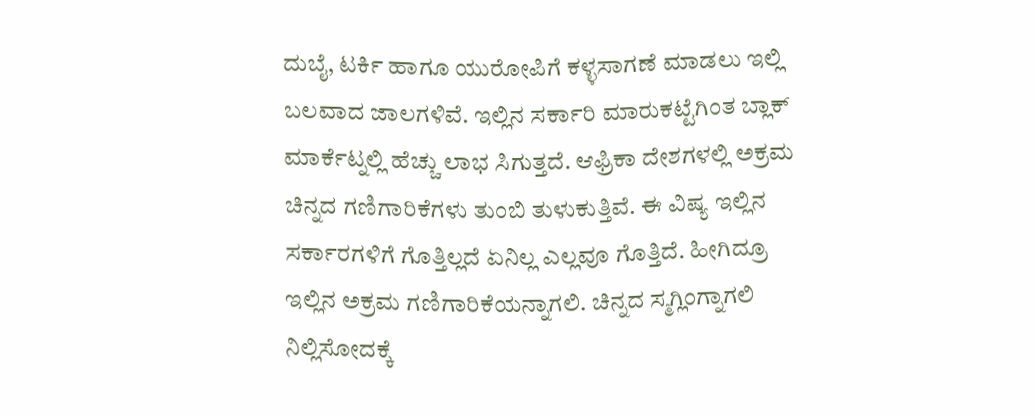ದುಬೈ, ಟರ್ಕಿ ಹಾಗೂ ಯುರೋಪಿಗೆ ಕಳ್ಳಸಾಗಣೆ ಮಾಡಲು ಇಲ್ಲಿ ಬಲವಾದ ಜಾಲಗಳಿವೆ. ಇಲ್ಲಿನ ಸರ್ಕಾರಿ ಮಾರುಕಟ್ಟೆಗಿಂತ ಬ್ಲಾಕ್ ಮಾರ್ಕೆಟ್ನಲ್ಲಿ ಹೆಚ್ಚು ಲಾಭ ಸಿಗುತ್ತದೆ. ಆಫ್ರಿಕಾ ದೇಶಗಳಲ್ಲಿ ಅಕ್ರಮ ಚಿನ್ನದ ಗಣಿಗಾರಿಕೆಗಳು ತುಂಬಿ ತುಳುಕುತ್ತಿವೆ. ಈ ವಿಷ್ಯ ಇಲ್ಲಿನ ಸರ್ಕಾರಗಳಿಗೆ ಗೊತ್ತಿಲ್ಲದೆ ಏನಿಲ್ಲ ಎಲ್ಲವೂ ಗೊತ್ತಿದೆ. ಹೀಗಿದ್ರೂ ಇಲ್ಲಿನ ಅಕ್ರಮ ಗಣಿಗಾರಿಕೆಯನ್ನಾಗಲಿ. ಚಿನ್ನದ ಸ್ಮಗ್ಲಿಂಗ್ನಾಗಲಿ ನಿಲ್ಲಿಸೋದಕ್ಕೆ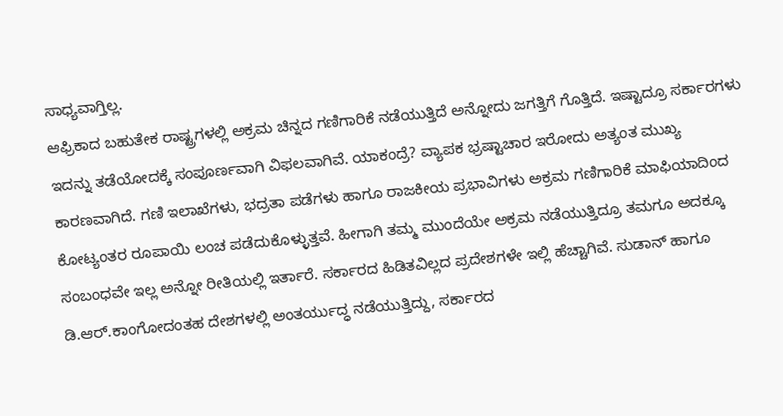ಸಾಧ್ಯವಾಗ್ತಿಲ್ಲ.
ಆಫ್ರಿಕಾದ ಬಹುತೇಕ ರಾಷ್ಟ್ರಗಳಲ್ಲಿ ಅಕ್ರಮ ಚಿನ್ನದ ಗಣಿಗಾರಿಕೆ ನಡೆಯುತ್ತಿದೆ ಅನ್ನೋದು ಜಗತ್ತಿಗೆ ಗೊತ್ತಿದೆ. ಇಷ್ಟಾದ್ರೂ ಸರ್ಕಾರಗಳು ಇದನ್ನು ತಡೆಯೋದಕ್ಕೆ ಸಂಪೂರ್ಣವಾಗಿ ವಿಫಲವಾಗಿವೆ. ಯಾಕಂದ್ರೆ? ವ್ಯಾಪಕ ಭ್ರಷ್ಟಾಚಾರ ಇರೋದು ಅತ್ಯಂತ ಮುಖ್ಯ ಕಾರಣವಾಗಿದೆ. ಗಣಿ ಇಲಾಖೆಗಳು, ಭದ್ರತಾ ಪಡೆಗಳು ಹಾಗೂ ರಾಜಕೀಯ ಪ್ರಭಾವಿಗಳು ಅಕ್ರಮ ಗಣಿಗಾರಿಕೆ ಮಾಫಿಯಾದಿಂದ ಕೋಟ್ಯಂತರ ರೂಪಾಯಿ ಲಂಚ ಪಡೆದುಕೊಳ್ಳುತ್ತವೆ. ಹೀಗಾಗಿ ತಮ್ಮ ಮುಂದೆಯೇ ಅಕ್ರಮ ನಡೆಯುತ್ತಿದ್ರೂ ತಮಗೂ ಅದಕ್ಕೂ ಸಂಬಂಧವೇ ಇಲ್ಲ ಅನ್ನೋ ರೀತಿಯಲ್ಲಿ ಇರ್ತಾರೆ. ಸರ್ಕಾರದ ಹಿಡಿತವಿಲ್ಲದ ಪ್ರದೇಶಗಳೇ ಇಲ್ಲಿ ಹೆಚ್ಚಾಗಿವೆ. ಸುಡಾನ್ ಹಾಗೂ ಡಿ.ಆರ್.ಕಾಂಗೋದಂತಹ ದೇಶಗಳಲ್ಲಿ ಅಂತರ್ಯುದ್ಧ ನಡೆಯುತ್ತಿದ್ದು, ಸರ್ಕಾರದ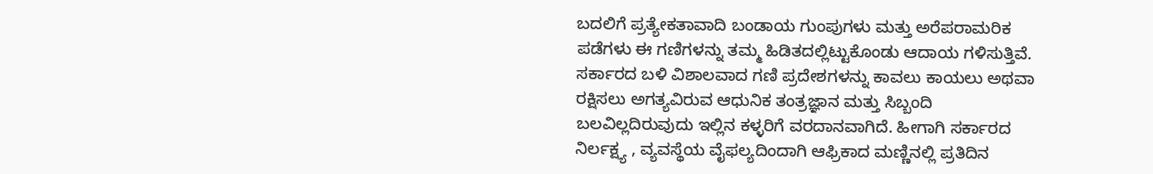ಬದಲಿಗೆ ಪ್ರತ್ಯೇಕತಾವಾದಿ ಬಂಡಾಯ ಗುಂಪುಗಳು ಮತ್ತು ಅರೆಪರಾಮರಿಕ ಪಡೆಗಳು ಈ ಗಣಿಗಳನ್ನು ತಮ್ಮ ಹಿಡಿತದಲ್ಲಿಟ್ಟುಕೊಂಡು ಆದಾಯ ಗಳಿಸುತ್ತಿವೆ. ಸರ್ಕಾರದ ಬಳಿ ವಿಶಾಲವಾದ ಗಣಿ ಪ್ರದೇಶಗಳನ್ನು ಕಾವಲು ಕಾಯಲು ಅಥವಾ ರಕ್ಷಿಸಲು ಅಗತ್ಯವಿರುವ ಆಧುನಿಕ ತಂತ್ರಜ್ಞಾನ ಮತ್ತು ಸಿಬ್ಬಂದಿ ಬಲವಿಲ್ಲದಿರುವುದು ಇಲ್ಲಿನ ಕಳ್ಳರಿಗೆ ವರದಾನವಾಗಿದೆ. ಹೀಗಾಗಿ ಸರ್ಕಾರದ ನಿರ್ಲಕ್ಷ್ಯ , ವ್ಯವಸ್ಥೆಯ ವೈಫಲ್ಯದಿಂದಾಗಿ ಆಫ್ರಿಕಾದ ಮಣ್ಣಿನಲ್ಲಿ ಪ್ರತಿದಿನ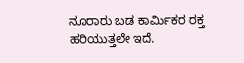ನೂರಾರು ಬಡ ಕಾರ್ಮಿಕರ ರಕ್ತ ಹರಿಯುತ್ತಲೇ ಇದೆ.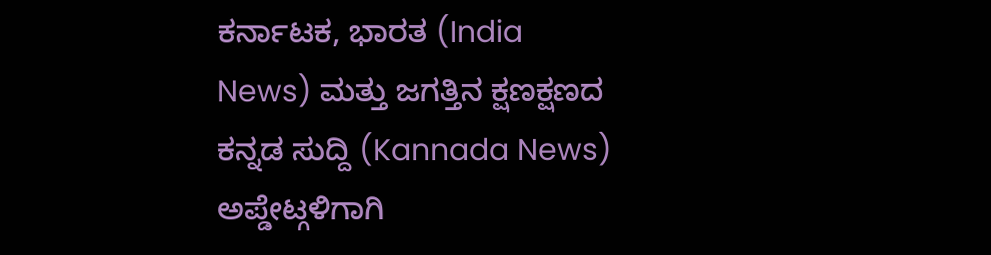ಕರ್ನಾಟಕ, ಭಾರತ (India News) ಮತ್ತು ಜಗತ್ತಿನ ಕ್ಷಣಕ್ಷಣದ ಕನ್ನಡ ಸುದ್ದಿ (Kannada News) ಅಪ್ಡೇಟ್ಗಳಿಗಾಗಿ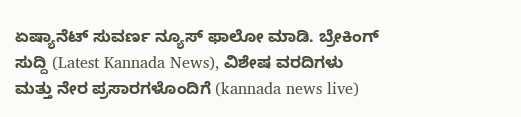ಏಷ್ಯಾನೆಟ್ ಸುವರ್ಣ ನ್ಯೂಸ್ ಫಾಲೋ ಮಾಡಿ. ಬ್ರೇಕಿಂಗ್ ಸುದ್ದಿ (Latest Kannada News), ವಿಶೇಷ ವರದಿಗಳು ಮತ್ತು ನೇರ ಪ್ರಸಾರಗಳೊಂದಿಗೆ (kannada news live)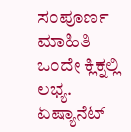ಸಂಪೂರ್ಣ ಮಾಹಿತಿ ಒಂದೇ ಕ್ಲಿಕ್ನಲ್ಲಿ ಲಭ್ಯ. ಏಷ್ಯಾನೆಟ್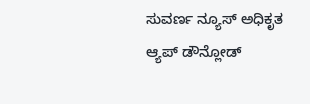ಸುವರ್ಣ ನ್ಯೂಸ್ ಅಧಿಕೃತ ಆ್ಯಪ್ ಡೌನ್ಲೋಡ್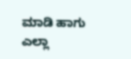ಮಾಡಿ ಹಾಗು ಎಲ್ಲಾ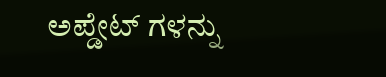ಅಪ್ಡೇಟ್ ಗಳನ್ನು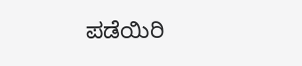ಪಡೆಯಿರಿ